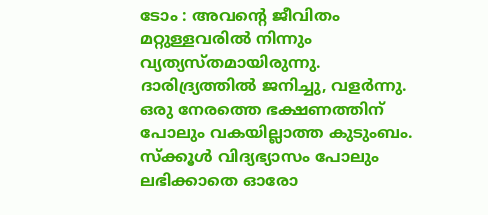ടോം : അവൻ്റെ ജീവിതം മറ്റുള്ളവരിൽ നിന്നും വ്യത്യസ്തമായിരുന്നു. ദാരിദ്ര്യത്തിൽ ജനിച്ചു, വളർന്നു. ഒരു നേരത്തെ ഭക്ഷണത്തിന് പോലും വകയില്ലാത്ത കുടുംബം. സ്ക്കൂൾ വിദ്യഭ്യാസം പോലും ലഭിക്കാതെ ഓരോ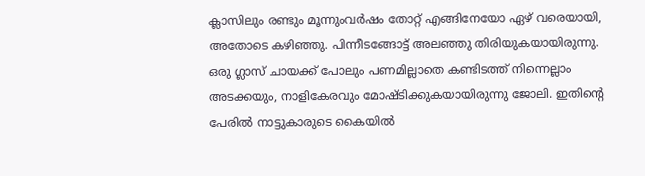ക്ലാസിലും രണ്ടും മൂന്നുംവർഷം തോറ്റ് എങ്ങിനേയോ ഏഴ് വരെയായി, അതോടെ കഴിഞ്ഞു. പിന്നീടങ്ങോട്ട് അലഞ്ഞു തിരിയുകയായിരുന്നു. ഒരു ഗ്ലാസ് ചായക്ക് പോലും പണമില്ലാതെ കണ്ടിടത്ത് നിന്നെല്ലാം അടക്കയും, നാളികേരവും മോഷ്ടിക്കുകയായിരുന്നു ജോലി. ഇതിൻ്റെ പേരിൽ നാട്ടുകാരുടെ കൈയിൽ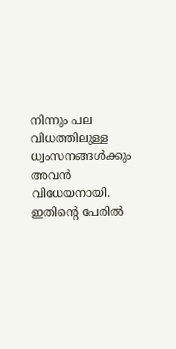നിന്നും പല വിധത്തിലുള്ള ധ്വംസനങ്ങൾക്കും അവൻ വിധേയനായി. ഇതിൻ്റെ പേരിൽ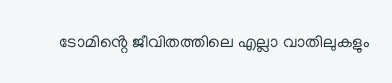ടോമിൻ്റെ ജീവിതത്തിലെ എല്ലാ വാതിലുകളും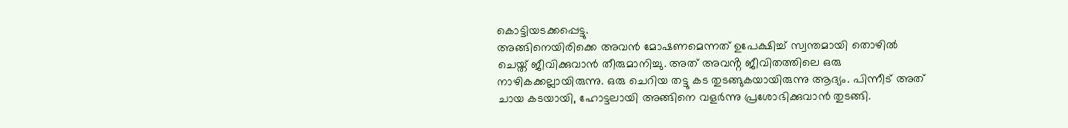കൊട്ടിയടക്കപ്പെട്ടു.
അങ്ങിനെയിരിക്കെ അവൻ മോഷണമെന്നത് ഉപേക്ഷിച്ച് സ്വന്തമായി തൊഴിൽ ചെയ്ത് ജീവിക്കുവാൻ തീരുമാനിച്ചു. അത് അവൻ്റ ജീവിതത്തിലെ ഒരു നാഴികക്കല്ലായിരുന്നു. ഒരു ചെറിയ തട്ടു കട തുടങ്ങുകയായിരുന്നു ആദ്യം. പിന്നീട് അത് ചായ കടയായി, ഹോട്ടലായി അങ്ങിനെ വളർന്നു പ്രശോഭിക്കുവാൻ തുടങ്ങി.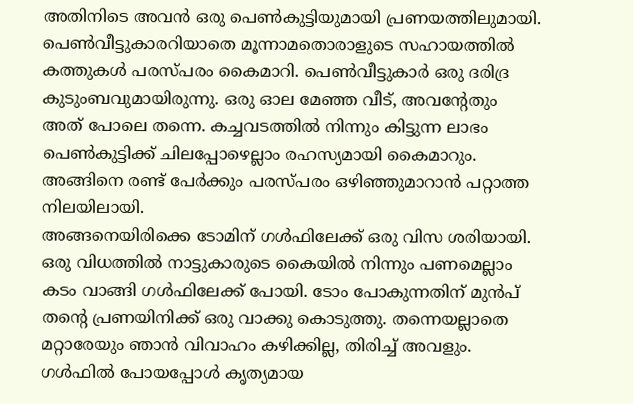അതിനിടെ അവൻ ഒരു പെൺകുട്ടിയുമായി പ്രണയത്തിലുമായി. പെൺവീട്ടുകാരറിയാതെ മൂന്നാമതൊരാളുടെ സഹായത്തിൽ കത്തുകൾ പരസ്പരം കൈമാറി. പെൺവീട്ടുകാർ ഒരു ദരിദ്ര കുടുംബവുമായിരുന്നു. ഒരു ഓല മേഞ്ഞ വീട്, അവൻ്റേതും അത് പോലെ തന്നെ. കച്ചവടത്തിൽ നിന്നും കിട്ടുന്ന ലാഭം പെൺകുട്ടിക്ക് ചിലപ്പോഴെല്ലാം രഹസ്യമായി കൈമാറും. അങ്ങിനെ രണ്ട് പേർക്കും പരസ്പരം ഒഴിഞ്ഞുമാറാൻ പറ്റാത്ത നിലയിലായി.
അങ്ങനെയിരിക്കെ ടോമിന് ഗൾഫിലേക്ക് ഒരു വിസ ശരിയായി. ഒരു വിധത്തിൽ നാട്ടുകാരുടെ കൈയിൽ നിന്നും പണമെല്ലാം കടം വാങ്ങി ഗൾഫിലേക്ക് പോയി. ടോം പോകുന്നതിന് മുൻപ് തൻ്റെ പ്രണയിനിക്ക് ഒരു വാക്കു കൊടുത്തു. തന്നെയല്ലാതെ മറ്റാരേയും ഞാൻ വിവാഹം കഴിക്കില്ല, തിരിച്ച് അവളും.
ഗൾഫിൽ പോയപ്പോൾ കൃത്യമായ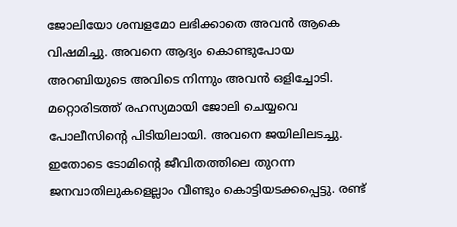ജോലിയോ ശമ്പളമോ ലഭിക്കാതെ അവൻ ആകെ വിഷമിച്ചു. അവനെ ആദ്യം കൊണ്ടുപോയ അറബിയുടെ അവിടെ നിന്നും അവൻ ഒളിച്ചോടി. മറ്റൊരിടത്ത് രഹസ്യമായി ജോലി ചെയ്യവെ പോലീസിൻ്റെ പിടിയിലായി. അവനെ ജയിലിലടച്ചു. ഇതോടെ ടോമിൻ്റെ ജീവിതത്തിലെ തുറന്ന ജനവാതിലുകളെല്ലാം വീണ്ടും കൊട്ടിയടക്കപ്പെട്ടു. രണ്ട്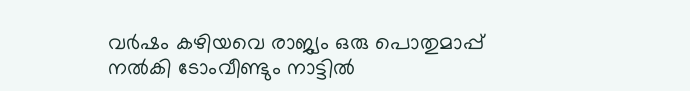വർഷം കഴിയവെ രാജ്യം ഒരു പൊതുമാപ്പ് നൽകി ടോംവീണ്ടും നാട്ടിൽ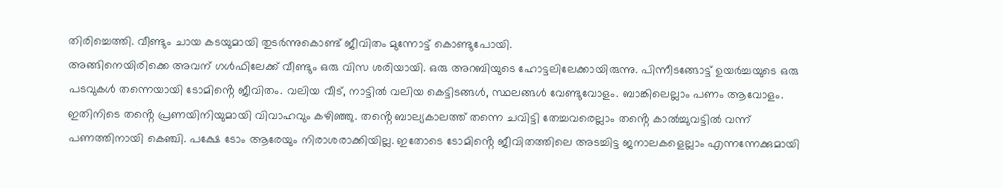തിരിച്ചെത്തി. വീണ്ടും ചായ കടയുമായി തുടർന്നുകൊണ്ട് ജീവിതം മുന്നോട്ട് കൊണ്ടുപോയി.
അങ്ങിനെയിരിക്കെ അവന് ഗൾഫിലേക്ക് വീണ്ടും ഒരു വിസ ശരിയായി. ഒരു അറബിയുടെ ഹോട്ടലിലേക്കായിരുന്നു. പിന്നീടങ്ങോട്ട് ഉയർച്ചയുടെ ഒരു പടവുകൾ തന്നെയായി ടോമിൻ്റെ ജീവിതം. വലിയ വീട്, നാട്ടിൽ വലിയ കെട്ടിടങ്ങൾ, സ്ഥലങ്ങൾ വേണ്ടുവോളം. ബാങ്കിലെല്ലാം പണം ആവോളം.
ഇതിനിടെ തൻ്റെ പ്രണയിനിയുമായി വിവാഹവും കഴിഞ്ഞു. തൻ്റെ ബാല്യകാലത്ത് തന്നെ ചവിട്ടി തേച്ചവരെല്ലാം തൻ്റെ കാൽച്ചുവട്ടിൽ വന്ന് പണത്തിനായി കെഞ്ചി. പക്ഷേ ടോം ആരേയും നിരാശരാക്കിയില്ല. ഇതോടെ ടോമിൻ്റെ ജീവിതത്തിലെ അടച്ചിട്ട ജനാലകളെല്ലാം എന്നന്നേക്കുമായി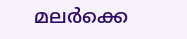മലർക്കെ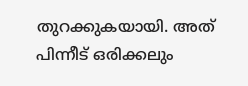തുറക്കുകയായി. അത് പിന്നീട് ഒരിക്കലും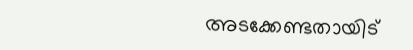അടക്കേണ്ടതായിട്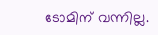ടോമിന് വന്നില്ല.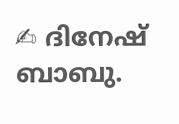✍ ദിനേഷ് ബാബു.